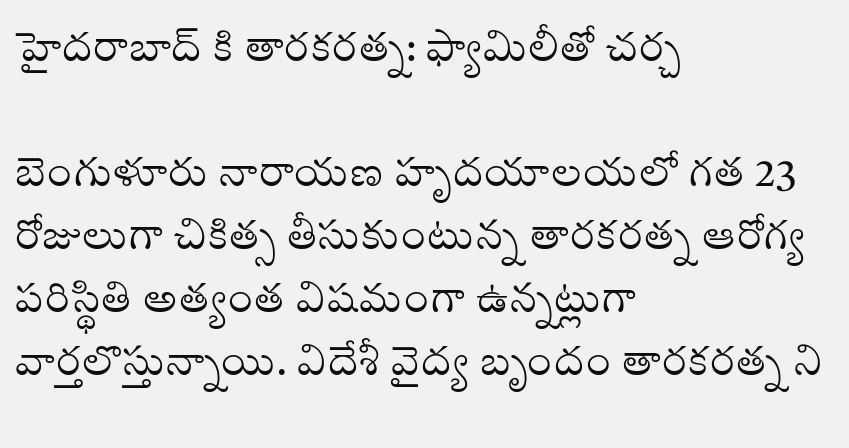హైదరాబాద్ కి తారకరత్న: ఫ్యామిలీతో చర్చ

బెంగుళూరు నారాయణ హృదయాలయలో గత 23 రోజులుగా చికిత్స తీసుకుంటున్న తారకరత్న ఆరోగ్య పరిస్థితి అత్యంత విషమంగా ఉన్నట్లుగా వార్తలొస్తున్నాయి. విదేశీ వైద్య బృందం తారకరత్న ని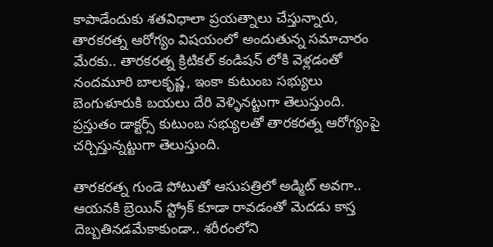కాపాడేందుకు శతవిధాలా ప్రయత్నాలు చేస్తున్నారు, తారకరత్న ఆరోగ్యం విషయంలో అందుతున్న సమాచారం మేరకు.. తారకరత్న క్రిటికల్ కండిషన్ లోకి వెళ్లడంతో నందమూరి బాలకృష్ణ, ఇంకా కుటుంబ సభ్యులు బెంగుళూరుకి బయలు దేరి వెళ్ళినట్టుగా తెలుస్తుంది. ప్రస్తుతం డాక్టర్స్ కుటుంబ సభ్యులతో తారకరత్న ఆరోగ్యంపై చర్చిస్తున్నట్టుగా తెలుస్తుంది.

తారకరత్న గుండె పోటుతో ఆసుపత్రిలో అడ్మిట్ అవగా.. ఆయనకి బ్రెయిన్ స్ట్రోక్ కూడా రావడంతో మెదడు కాస్త దెబ్బతినడమేకాకుండా.. శరీరంలోని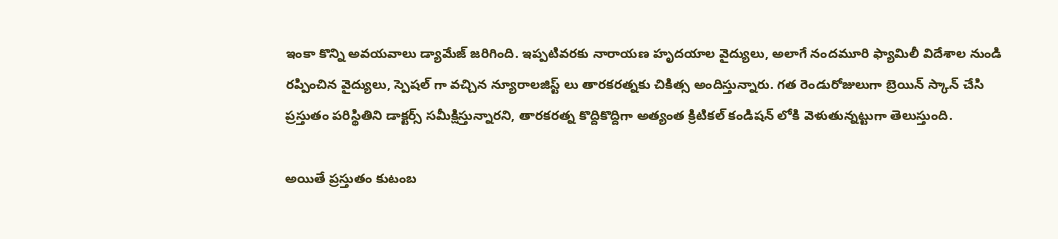ఇంకా కొన్ని అవయవాలు డ్యామేజ్ జరిగింది. ఇప్పటివరకు నారాయణ హృదయాల వైద్యులు, అలాగే నందమూరి ఫ్యామిలీ విదేశాల నుండి రప్పించిన వైద్యులు, స్పెషల్ గా వచ్చిన న్యూరాలజిస్ట్ లు తారకరత్నకు చికిత్స అందిస్తున్నారు. గత రెండురోజులుగా బ్రెయిన్ స్కాన్ చేసి ప్రస్తుతం పరిస్థితిని డాక్టర్స్ సమీక్షిస్తున్నారని, తారకరత్న కొద్దికొద్దిగా అత్యంత క్రిటికల్ కండిషన్ లోకి వెళుతున్నట్టుగా తెలుస్తుంది.

అయితే ప్రస్తుతం కుటంబ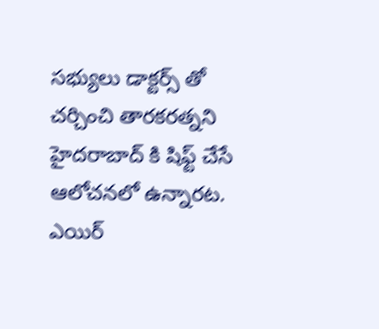సభ్యులు డాక్టర్స్ తో చర్చించి తారకరత్నని హైదరాబాద్ కి షిఫ్ట్ చేసే ఆలోచనలో ఉన్నారట. ఎయిర్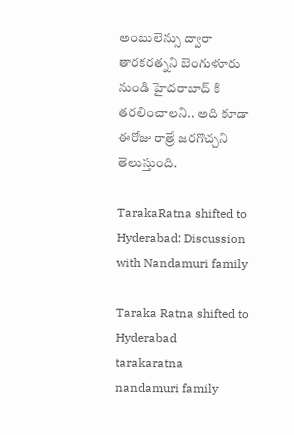అంబులెన్సు ద్వారా తారకరత్నని బెంగుళూరు నుండి హైదరాబాద్ కి తరలించాలని.. అది కూడా ఈరోజు రాత్రే జరగొచ్చని తెలుస్తుంది.

TarakaRatna shifted to Hyderabad: Discussion with Nandamuri family

Taraka Ratna shifted to Hyderabad
tarakaratna
nandamuri family